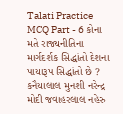Talati Practice MCQ Part - 6 કોના મતે રાજ્યનીતિના માર્ગદર્શક સિદ્ધાંતો દેશના પાયારૂપ સિદ્ધાંતો છે ? કનૈયાલાલ મુનશી નરેન્દ્ર મોદી જવાહરલાલ નહેરુ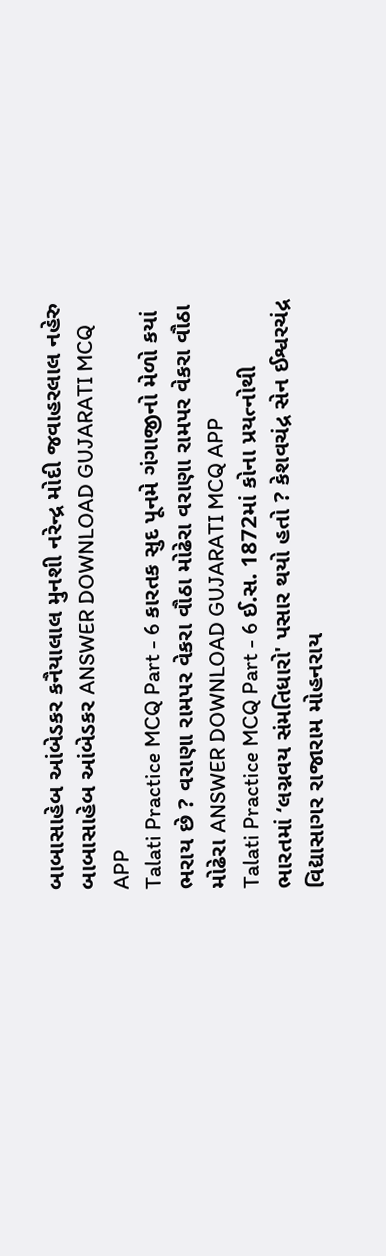બાબાસાહેબ આંબેડકર કનૈયાલાલ મુનશી નરેન્દ્ર મોદી જવાહરલાલ નહેરુ બાબાસાહેબ આંબેડકર ANSWER DOWNLOAD GUJARATI MCQ APP
Talati Practice MCQ Part - 6 કારતક સુદ પૂનમે ગંગાજીનો મેળો કયાં ભરાય છે ? વરાણા રામપર વેકરા વૌઠા મોઢેરા વરાણા રામપર વેકરા વૌઠા મોઢેરા ANSWER DOWNLOAD GUJARATI MCQ APP
Talati Practice MCQ Part - 6 ઈ.સ. 1872માં કોના પ્રયત્નોથી ભારતમાં ‘લગ્નવય સંમતિધારો' પસાર થયો હતો ? કેશવચંદ્ર સેન ઈશ્વરચંદ્ર વિદ્યાસાગર રાજારામ મોહનરાય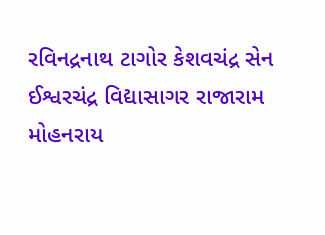રવિનદ્રનાથ ટાગોર કેશવચંદ્ર સેન ઈશ્વરચંદ્ર વિદ્યાસાગર રાજારામ મોહનરાય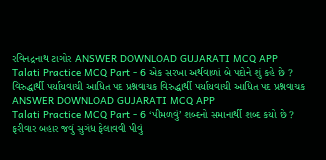રવિનદ્રનાથ ટાગોર ANSWER DOWNLOAD GUJARATI MCQ APP
Talati Practice MCQ Part - 6 એક સરખા અર્થવાળાં બે પદોને શું કહે છે ? વિરુદ્ધાર્થી પર્યાયવાચી આધિત પદ પ્રશ્નવાચક વિરુદ્ધાર્થી પર્યાયવાચી આધિત પદ પ્રશ્નવાચક ANSWER DOWNLOAD GUJARATI MCQ APP
Talati Practice MCQ Part - 6 ‘પીમળવું’ શબ્દનો સમાનાર્થી શબ્દ કયો છે ? ફરીવાર બહાર જવું સુગંધ ફેલાવવી પીવું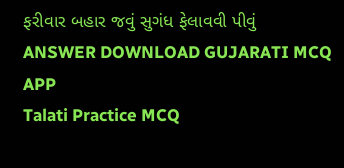ફરીવાર બહાર જવું સુગંધ ફેલાવવી પીવું ANSWER DOWNLOAD GUJARATI MCQ APP
Talati Practice MCQ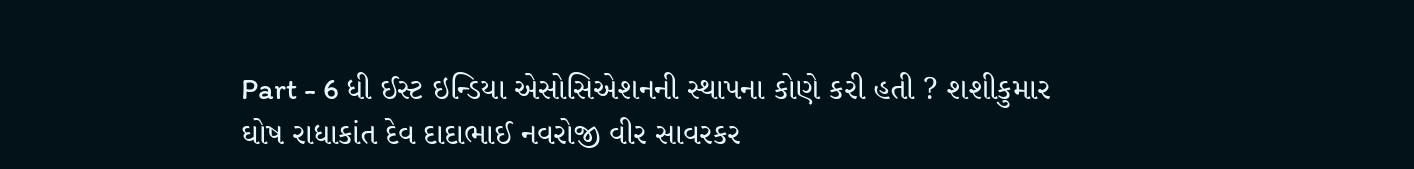Part - 6 ધી ઈસ્ટ ઇન્ડિયા એસોસિએશનની સ્થાપના કોણે કરી હતી ? શશીકુમાર ઘોષ રાધાકાંત દેવ દાદાભાઈ નવરોજી વીર સાવરકર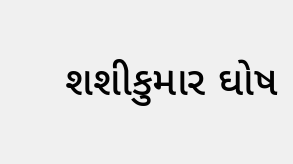શશીકુમાર ઘોષ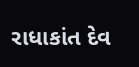રાધાકાંત દેવ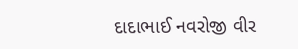દાદાભાઈ નવરોજી વીર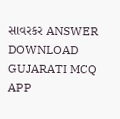સાવરકર ANSWER DOWNLOAD GUJARATI MCQ APP